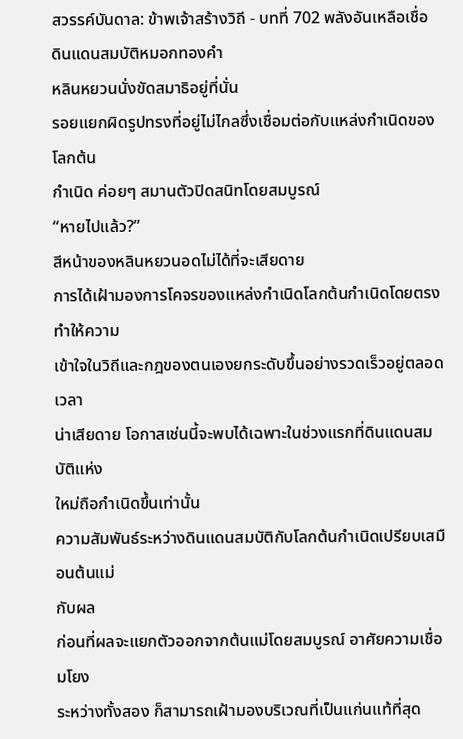สวรรค์บันดาล: ข้าพเจ้าสร้างวิถี - บทที่ 702 พลังอันเหลือเชื่อ
ดินแดนสมบัติหมอกทองคำ
หลินหยวนนั่งขัดสมาธิอยู่ที่นั่น
รอยแยกผิดรูปทรงที่อยู่ไม่ไกลซึ่งเชื่อมต่อกับแหล่งกำเนิดของโลกต้น
กำเนิด ค่อยๆ สมานตัวปิดสนิทโดยสมบูรณ์
“หายไปแล้ว?”
สีหน้าของหลินหยวนอดไม่ได้ที่จะเสียดาย
การได้เฝ้ามองการโคจรของแหล่งกำเนิดโลกต้นกำเนิดโดยตรงทำให้ความ
เข้าใจในวิถีและกฎของตนเองยกระดับขึ้นอย่างรวดเร็วอยู่ตลอดเวลา
น่าเสียดาย โอกาสเช่นนี้จะพบได้เฉพาะในช่วงแรกที่ดินแดนสมบัติแห่ง
ใหม่ถือกำเนิดขึ้นเท่านั้น
ความสัมพันธ์ระหว่างดินแดนสมบัติกับโลกต้นกำเนิดเปรียบเสมือนต้นแม่
กับผล
ก่อนที่ผลจะแยกตัวออกจากต้นแม่โดยสมบูรณ์ อาศัยความเชื่อมโยง
ระหว่างทั้งสอง ก็สามารถเฝ้ามองบริเวณที่เป็นแก่นแท้ที่สุด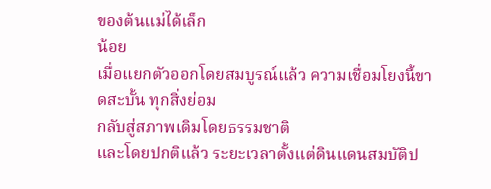ของต้นแม่ได้เล็ก
น้อย
เมื่อแยกตัวออกโดยสมบูรณ์แล้ว ความเชื่อมโยงนี้ขาดสะบั้น ทุกสิ่งย่อม
กลับสู่สภาพเดิมโดยธรรมชาติ
และโดยปกติแล้ว ระยะเวลาตั้งแต่ดินแดนสมบัติป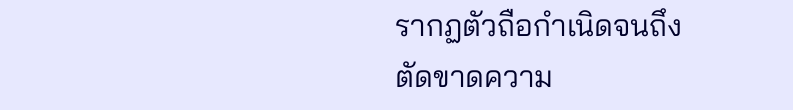รากฏตัวถือกำเนิดจนถึง
ตัดขาดความ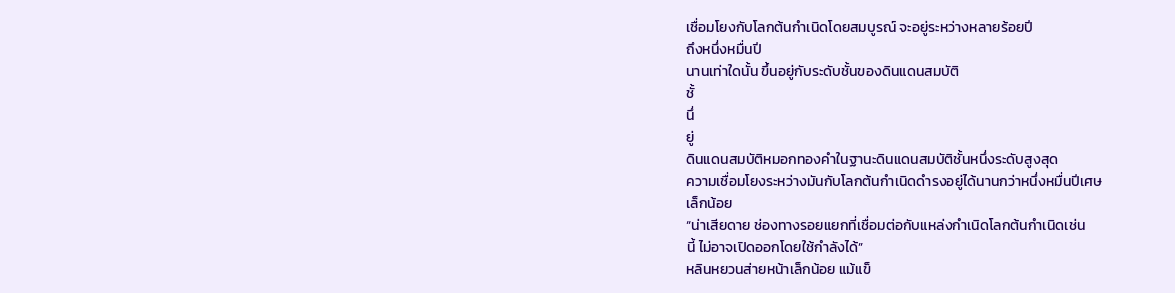เชื่อมโยงกับโลกต้นกำเนิดโดยสมบูรณ์ จะอยู่ระหว่างหลายร้อยปี
ถึงหนึ่งหมื่นปี
นานเท่าใดนั้น ขึ้นอยู่กับระดับชั้นของดินแดนสมบัติ
ชั้
นึ่
ยู่
ดินแดนสมบัติหมอกทองคำในฐานะดินแดนสมบัติชั้นหนึ่งระดับสูงสุด
ความเชื่อมโยงระหว่างมันกับโลกต้นกำเนิดดำรงอยู่ได้นานกว่าหนึ่งหมื่นปีเศษ
เล็กน้อย
“น่าเสียดาย ช่องทางรอยแยกที่เชื่อมต่อกับแหล่งกำเนิดโลกต้นกำเนิดเช่น
นี้ ไม่อาจเปิดออกโดยใช้กำลังได้”
หลินหยวนส่ายหน้าเล็กน้อย แม้แข็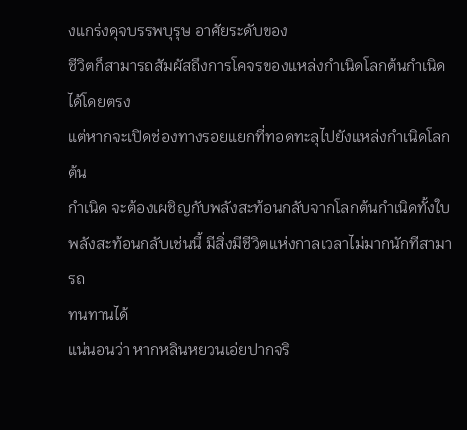งแกร่งดุจบรรพบุรุษ อาศัยระดับของ
ชีวิตก็สามารถสัมผัสถึงการโคจรของแหล่งกำเนิดโลกต้นกำเนิดได้โดยตรง
แต่หากจะเปิดช่องทางรอยแยกที่ทอดทะลุไปยังแหล่งกำเนิดโลกต้น
กำเนิด จะต้องเผชิญกับพลังสะท้อนกลับจากโลกต้นกำเนิดทั้งใบ
พลังสะท้อนกลับเช่นนี้ มีสิ่งมีชีวิตแห่งกาลเวลาไม่มากนักทีสามารถ
ทนทานได้
แน่นอนว่า หากหลินหยวนเอ่ยปากจริ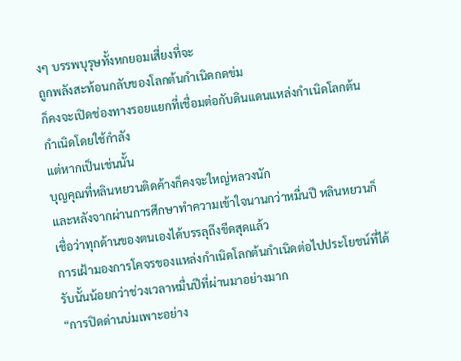งๆ บรรพบุรุษทั้งหกยอมเสี่ยงที่จะ
ถูกพลังสะท้อนกลับของโลกต้นกำเนิดกดข่ม
ก็คงจะเปิดช่องทางรอยแยกที่เชื่อมต่อกับดินแดนแหล่งกำเนิดโลกต้น
กำเนิดโดยใช้กำลัง
แต่หากเป็นเช่นนั้น
บุญคุณที่หลินหยวนติดค้างก็คงจะใหญ่หลวงนัก
และหลังจากผ่านการศึกษาทำความเข้าใจนานกว่าหมื่นปี หลินหยวนก็
เชื่อว่าทุกด้านของตนเองได้บรรลุถึงขีดสุดแล้ว
การเฝ้ามองการโคจรของแหล่งกำเนิดโลกต้นกำเนิดต่อไปประโยชน์ที่ได้
รับนั้นน้อยกว่าช่วงเวลาหมื่นปีที่ผ่านมาอย่างมาก
“การปิดด่านบ่มเพาะอย่าง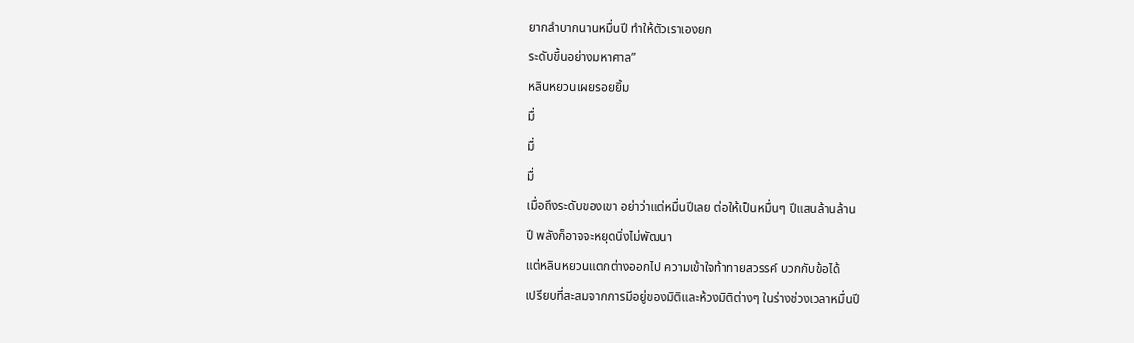ยากลำบากนานหมื่นปี ทำให้ตัวเราเองยก
ระดับขึ้นอย่างมหาศาล”
หลินหยวนเผยรอยยิ้ม
มื่
มื่
มื่
เมื่อถึงระดับของเขา อย่าว่าแต่หมื่นปีเลย ต่อให้เป็นหมื่นๆ ปีแสนล้านล้าน
ปี พลังก็อาจจะหยุดนิ่งไม่พัฒนา
แต่หลินหยวนแตกต่างออกไป ความเข้าใจท้าทายสวรรค์ บวกกับข้อได้
เปรียบที่สะสมจากการมีอยู่ของมิติและห้วงมิติต่างๆ ในร่างช่วงเวลาหมื่นปี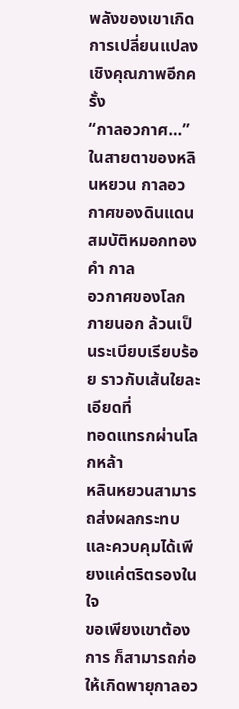พลังของเขาเกิดการเปลี่ยนแปลงเชิงคุณภาพอีกครั้ง
“กาลอวกาศ…”
ในสายตาของหลินหยวน กาลอวกาศของดินแดนสมบัติหมอกทองคำ กาล
อวกาศของโลกภายนอก ล้วนเป็นระเบียบเรียบร้อย ราวกับเส้นใยละเอียดที่
ทอดแทรกผ่านโลกหล้า
หลินหยวนสามารถส่งผลกระทบและควบคุมได้เพียงแค่ตริตรองในใจ
ขอเพียงเขาต้องการ ก็สามารถก่อให้เกิดพายุกาลอว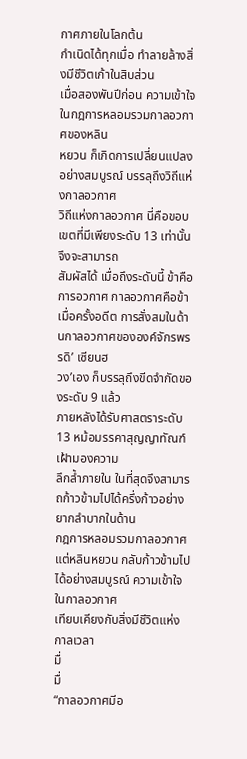กาศภายในโลกต้น
กำเนิดได้ทุกเมื่อ ทำลายล้างสิ่งมีชีวิตเก้าในสิบส่วน
เมื่อสองพันปีก่อน ความเข้าใจในกฎการหลอมรวมกาลอวกาศของหลิน
หยวน ก็เกิดการเปลี่ยนแปลงอย่างสมบูรณ์ บรรลุถึงวิถีแห่งกาลอวกาศ
วิถีแห่งกาลอวกาศ นี่คือขอบเขตที่มีเพียงระดับ 13 เท่านั้นจึงจะสามารถ
สัมผัสได้ เมื่อถึงระดับนี้ ข้าคือการอวกาศ กาลอวกาศคือข้า
เมื่อครั้งอดีต การสั่งสมในด้านกาลอวกาศขององค์จักรพรรดิ’ เซียนฮ
วง’เอง ก็บรรลุถึงขีดจำกัดของระดับ 9 แล้ว
ภายหลังได้รับศาสตราระดับ 13 หม้อมรรคาสุญญาทัณฑ์ เฝ้ามองความ
ลึกล้ำภายใน ในที่สุดจึงสามารถก้าวข้ามไปได้ครึ่งก้าวอย่างยากลำบากในด้าน
กฎการหลอมรวมกาลอวกาศ
แต่หลินหยวน กลับก้าวข้ามไปได้อย่างสมบูรณ์ ความเข้าใจในกาลอวกาศ
เทียบเคียงกับสิ่งมีชีวิตแห่งกาลเวลา
มื่
มื่
“กาลอวกาศมีอ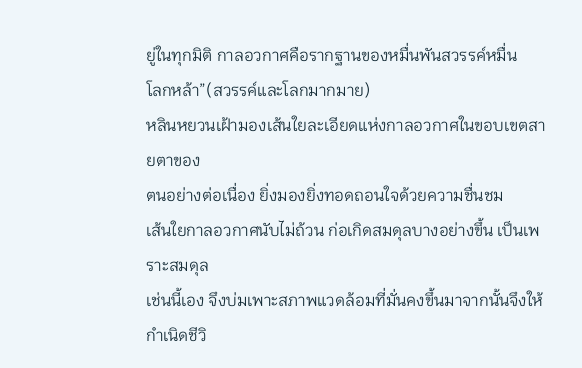ยู่ในทุกมิติ กาลอวกาศคือรากฐานของหมื่นพันสวรรค์หมื่น
โลกหล้า”(สวรรค์และโลกมากมาย)
หลินหยวนเฝ้ามองเส้นใยละเอียดแห่งกาลอวกาศในขอบเขตสายตาของ
ตนอย่างต่อเนื่อง ยิ่งมองยิ่งทอดถอนใจด้วยความชื่นชม
เส้นใยกาลอวกาศนับไม่ถ้วน ก่อเกิดสมดุลบางอย่างขึ้น เป็นเพราะสมดุล
เช่นนี้เอง จึงบ่มเพาะสภาพแวดล้อมที่มั่นคงขึ้นมาจากนั้นจึงให้กำเนิดชีวิ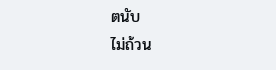ตนับ
ไม่ถ้วน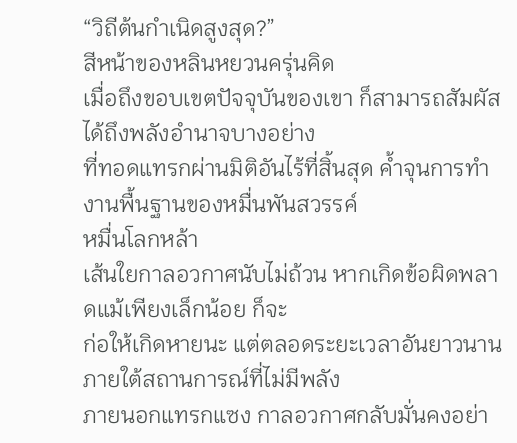“วิถีต้นกำเนิดสูงสุด?”
สีหน้าของหลินหยวนครุ่นคิด
เมื่อถึงขอบเขตปัจจุบันของเขา ก็สามารถสัมผัสได้ถึงพลังอำนาจบางอย่าง
ที่ทอดแทรกผ่านมิติอันไร้ที่สิ้นสุด ค้ำจุนการทำงานพื้นฐานของหมื่นพันสวรรค์
หมื่นโลกหล้า
เส้นใยกาลอวกาศนับไม่ถ้วน หากเกิดข้อผิดพลาดแม้เพียงเล็กน้อย ก็จะ
ก่อให้เกิดหายนะ แต่ตลอดระยะเวลาอันยาวนานภายใต้สถานการณ์ที่ไม่มีพลัง
ภายนอกแทรกแซง กาลอวกาศกลับมั่นคงอย่า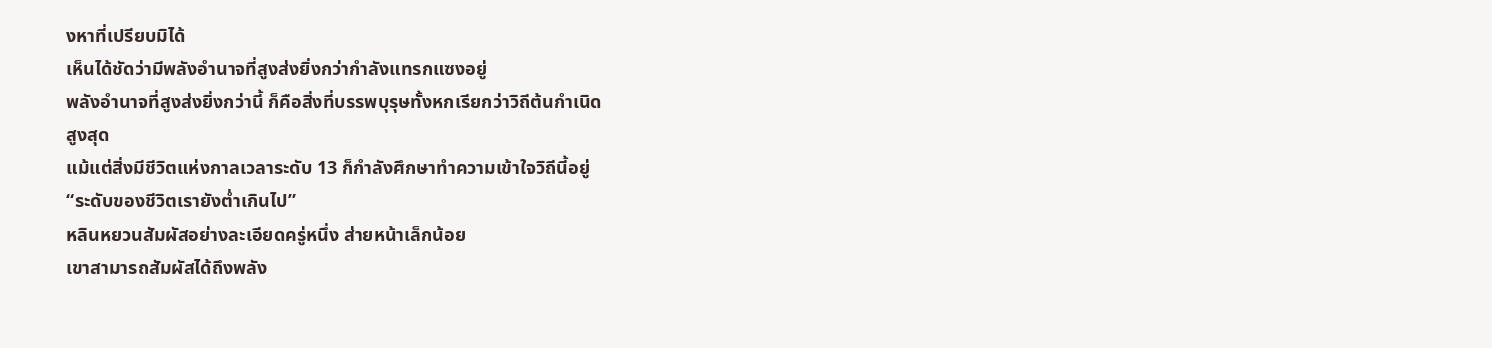งหาที่เปรียบมิได้
เห็นได้ชัดว่ามีพลังอำนาจที่สูงส่งยิ่งกว่ากำลังแทรกแซงอยู่
พลังอำนาจที่สูงส่งยิ่งกว่านี้ ก็คือสิ่งที่บรรพบุรุษทั้งหกเรียกว่าวิถีต้นกำเนิด
สูงสุด
แม้แต่สิ่งมีชีวิตแห่งกาลเวลาระดับ 13 ก็กำลังศึกษาทำความเข้าใจวิถีนี้อยู่
“ระดับของชีวิตเรายังต่ำเกินไป”
หลินหยวนสัมผัสอย่างละเอียดครู่หนึ่ง ส่ายหน้าเล็กน้อย
เขาสามารถสัมผัสได้ถึงพลัง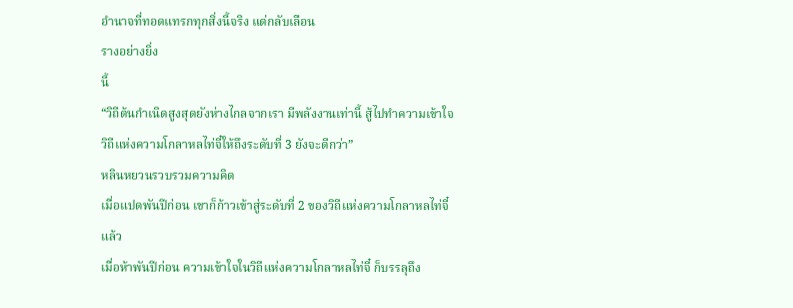อำนาจที่ทอดแทรกทุกสิ่งนี้จริง แต่กลับเลือน
รางอย่างยิ่ง
นี้
“วิถีต้นกำเนิดสูงสุดยังห่างไกลจากเรา มีพลังงานเท่านี้ สู้ไปทำความเข้าใจ
วิถีแห่งความโกลาหลไท่จี๋ให้ถึงระดับที่ 3 ยังจะดีกว่า”
หลินหยวนรวบรวมความคิด
เมื่อแปดพันปีก่อน เขาก็ก้าวเข้าสู่ระดับที่ 2 ของวิถีแห่งความโกลาหลไท่จี๋
แล้ว
เมื่อห้าพันปีก่อน ความเข้าใจในวิถีแห่งความโกลาหลไท่จี๋ ก็บรรลุถึง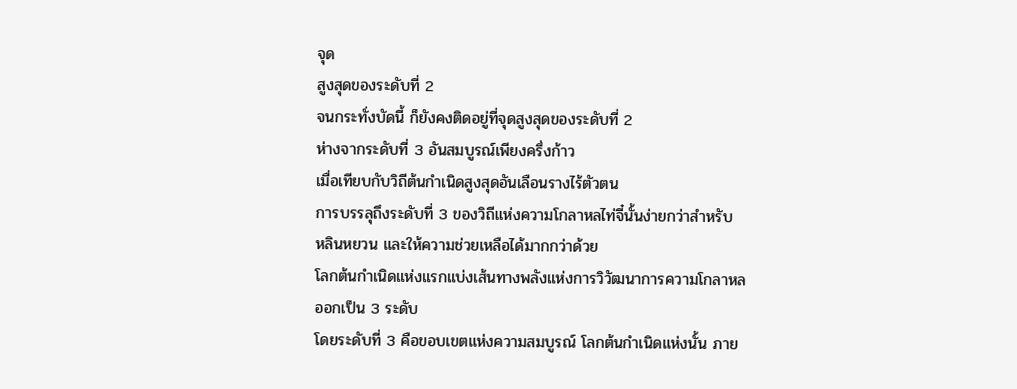จุด
สูงสุดของระดับที่ 2
จนกระทั่งบัดนี้ ก็ยังคงติดอยู่ที่จุดสูงสุดของระดับที่ 2
ห่างจากระดับที่ 3 อันสมบูรณ์เพียงครึ่งก้าว
เมื่อเทียบกับวิถีต้นกำเนิดสูงสุดอันเลือนรางไร้ตัวตน
การบรรลุถึงระดับที่ 3 ของวิถีแห่งความโกลาหลไท่จี๋นั้นง่ายกว่าสำหรับ
หลินหยวน และให้ความช่วยเหลือได้มากกว่าด้วย
โลกต้นกำเนิดแห่งแรกแบ่งเส้นทางพลังแห่งการวิวัฒนาการความโกลาหล
ออกเป็น 3 ระดับ
โดยระดับที่ 3 คือขอบเขตแห่งความสมบูรณ์ โลกต้นกำเนิดแห่งนั้น ภาย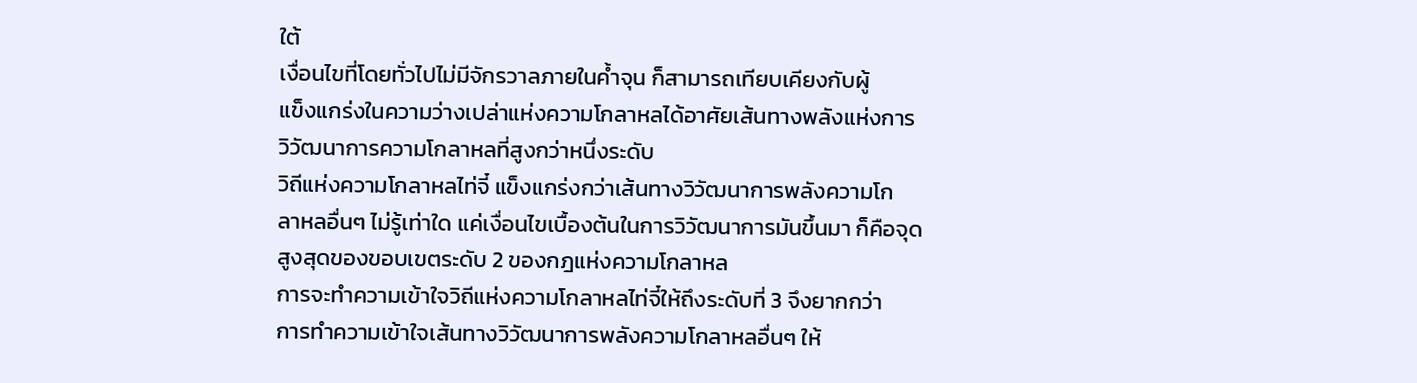ใต้
เงื่อนไขที่โดยทั่วไปไม่มีจักรวาลภายในค้ำจุน ก็สามารถเทียบเคียงกับผู้
แข็งแกร่งในความว่างเปล่าแห่งความโกลาหลได้อาศัยเส้นทางพลังแห่งการ
วิวัฒนาการความโกลาหลที่สูงกว่าหนึ่งระดับ
วิถีแห่งความโกลาหลไท่จี๋ แข็งแกร่งกว่าเส้นทางวิวัฒนาการพลังความโก
ลาหลอื่นๆ ไม่รู้เท่าใด แค่เงื่อนไขเบื้องต้นในการวิวัฒนาการมันขึ้นมา ก็คือจุด
สูงสุดของขอบเขตระดับ 2 ของกฎแห่งความโกลาหล
การจะทำความเข้าใจวิถีแห่งความโกลาหลไท่จี๋ให้ถึงระดับที่ 3 จึงยากกว่า
การทำความเข้าใจเส้นทางวิวัฒนาการพลังความโกลาหลอื่นๆ ให้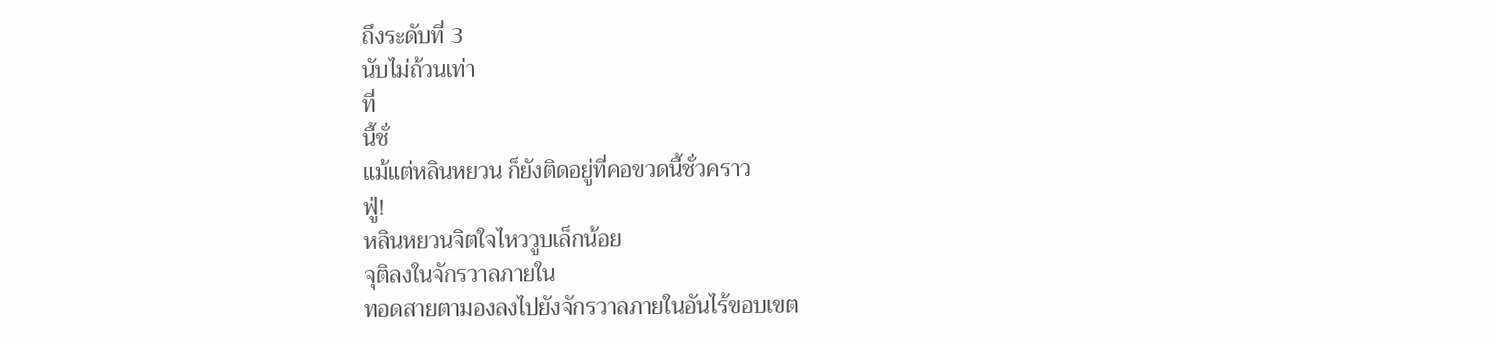ถึงระดับที่ 3
นับไม่ถ้วนเท่า
ที่
นี้ชั่
แม้แต่หลินหยวน ก็ยังติดอยู่ที่คอขวดนี้ชั่วคราว
ฟู่!
หลินหยวนจิตใจไหววูบเล็กน้อย
จุติลงในจักรวาลภายใน
ทอดสายตามองลงไปยังจักรวาลภายในอันไร้ขอบเขต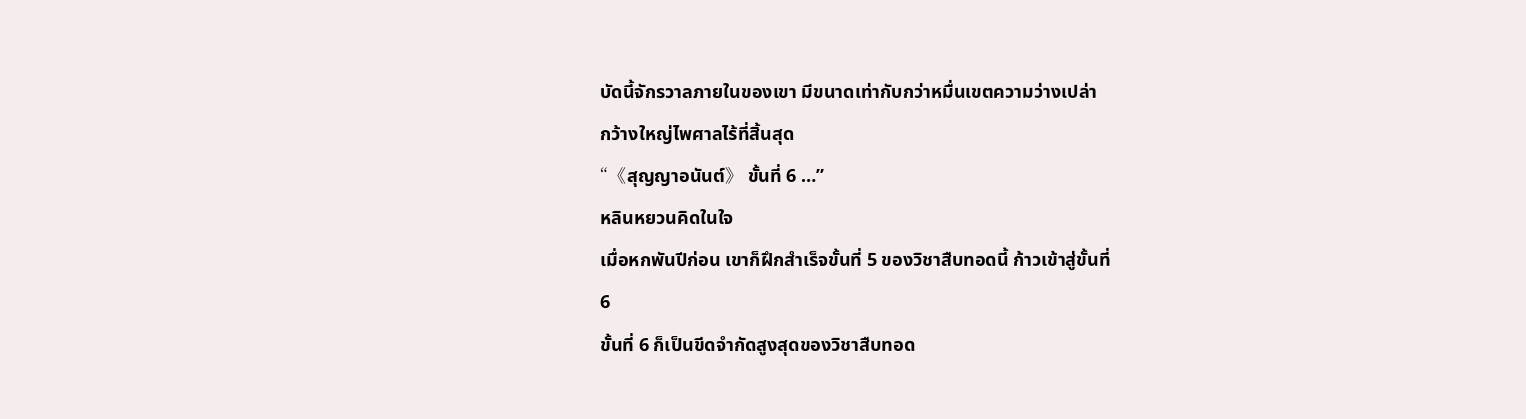บัดนี้จักรวาลภายในของเขา มีขนาดเท่ากับกว่าหมื่นเขตความว่างเปล่า
กว้างใหญ่ไพศาลไร้ที่สิ้นสุด
“《สุญญาอนันต์》 ขั้นที่ 6 …”
หลินหยวนคิดในใจ
เมื่อหกพันปีก่อน เขาก็ฝึกสำเร็จขั้นที่ 5 ของวิชาสืบทอดนี้ ก้าวเข้าสู่ขั้นที่
6
ขั้นที่ 6 ก็เป็นขีดจำกัดสูงสุดของวิชาสืบทอด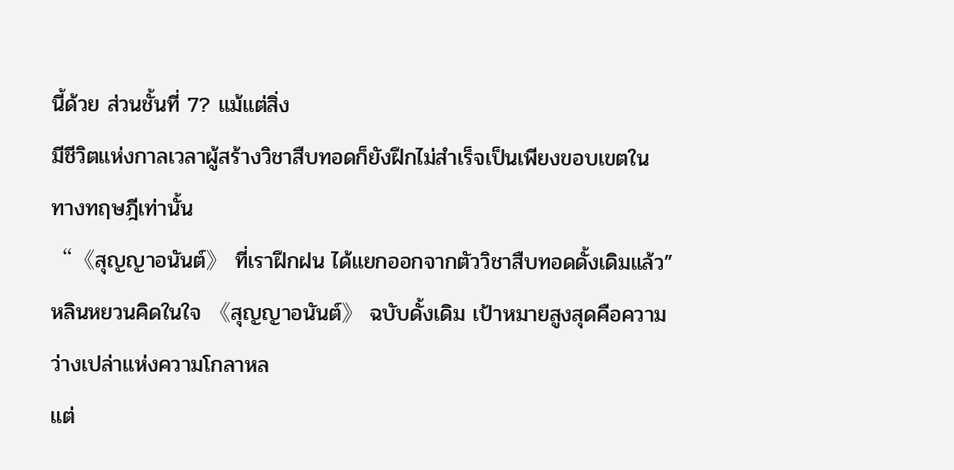นี้ด้วย ส่วนชั้นที่ 7? แม้แต่สิ่ง
มีชีวิตแห่งกาลเวลาผู้สร้างวิชาสืบทอดก็ยังฝึกไม่สำเร็จเป็นเพียงขอบเขตใน
ทางทฤษฎีเท่านั้น
“《สุญญาอนันต์》 ที่เราฝึกฝน ได้แยกออกจากตัววิชาสืบทอดดั้งเดิมแล้ว”
หลินหยวนคิดในใจ 《สุญญาอนันต์》 ฉบับดั้งเดิม เป้าหมายสูงสุดคือความ
ว่างเปล่าแห่งความโกลาหล
แต่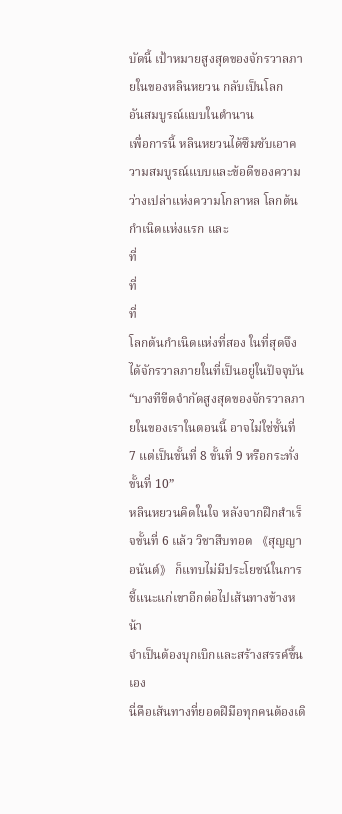บัดนี้ เป้าหมายสูงสุดของจักรวาลภายในของหลินหยวน กลับเป็นโลก
อันสมบูรณ์แบบในตำนาน
เพื่อการนี้ หลินหยวนได้ซึมซับเอาความสมบูรณ์แบบและข้อดีของความ
ว่างเปล่าแห่งความโกลาหล โลกต้นกำเนิดแห่งแรก และ
ที่
ที่
ที่
โลกต้นกำเนิดแห่งที่สอง ในที่สุดจึงได้จักรวาลภายในที่เป็นอยู่ในปัจจุบัน
“บางทีขีดจำกัดสูงสุดของจักรวาลภายในของเราในตอนนี้ อาจไม่ใช่ชั้นที่
7 แต่เป็นขั้นที่ 8 ขั้นที่ 9 หรือกระทั่งขั้นที่ 10”
หลินหยวนคิดในใจ หลังจากฝึกสำเร็จขั้นที่ 6 แล้ว วิชาสืบทอด 《สุญญา
อนันต์》 ก็แทบไม่มีประโยชน์ในการชี้แนะแก่เขาอีกต่อไปเส้นทางข้างหน้า
จำเป็นต้องบุกเบิกและสร้างสรรค์ขึ้นเอง
นี่คือเส้นทางที่ยอดฝีมือทุกคนต้องเดิ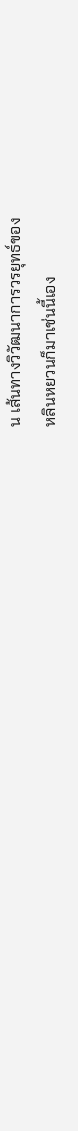น เส้นทางวิวัฒนาการวรยุทธ์ของ
หลินหยวนก็มาเช่นนี้เอง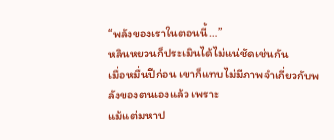“พลังของเราในตอนนี้…”
หลินหยวนก็ประเมินได้ไม่แน่ชัดเช่นกัน
เมื่อหมื่นปีก่อน เขาก็แทบไม่มีภาพจำเกี่ยวกับพลังของตนเองแล้ว เพราะ
แม้แต่มหาป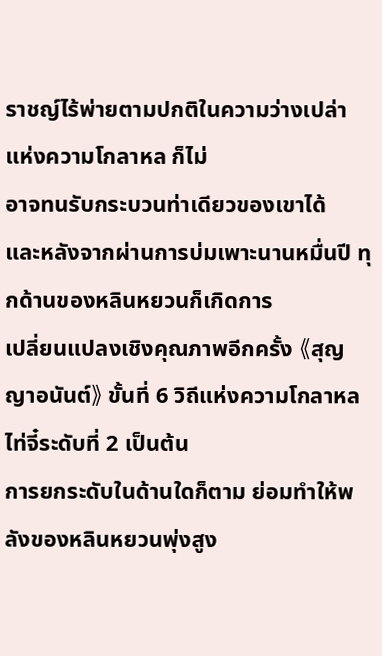ราชญ์ไร้พ่ายตามปกติในความว่างเปล่าแห่งความโกลาหล ก็ไม่
อาจทนรับกระบวนท่าเดียวของเขาได้
และหลังจากผ่านการบ่มเพาะนานหมื่นปี ทุกด้านของหลินหยวนก็เกิดการ
เปลี่ยนแปลงเชิงคุณภาพอีกครั้ง 《สุญญาอนันต์》 ขั้นที่ 6 วิถีแห่งความโกลาหล
ไท่จี๋ระดับที่ 2 เป็นต้น
การยกระดับในด้านใดก็ตาม ย่อมทำให้พลังของหลินหยวนพุ่งสูง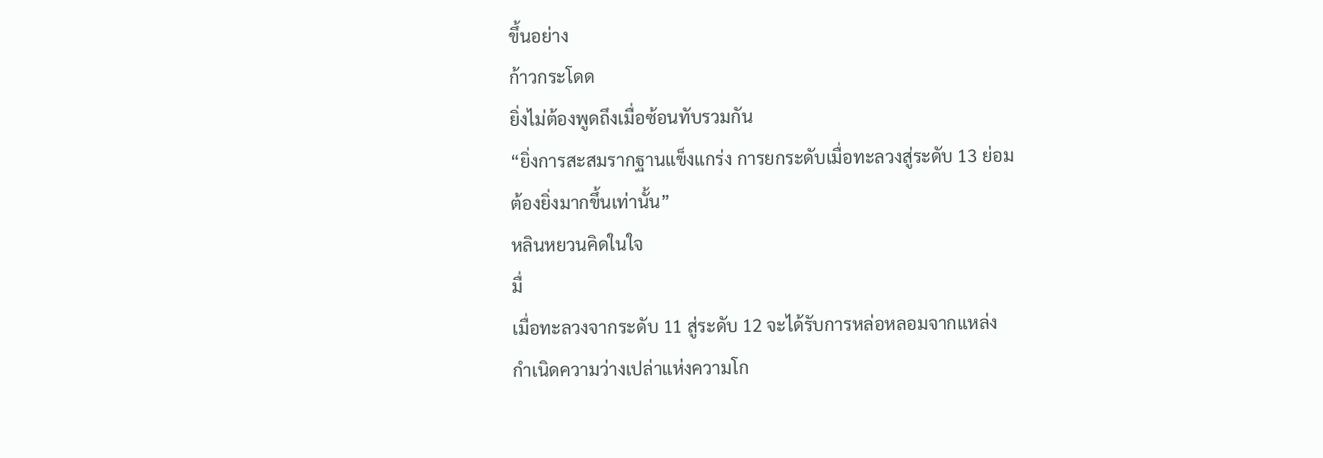ขึ้นอย่าง
ก้าวกระโดด
ยิ่งไม่ต้องพูดถึงเมื่อซ้อนทับรวมกัน
“ยิ่งการสะสมรากฐานแข็งแกร่ง การยกระดับเมื่อทะลวงสู่ระดับ 13 ย่อม
ต้องยิ่งมากขึ้นเท่านั้น”
หลินหยวนคิดในใจ
มื่
เมื่อทะลวงจากระดับ 11 สู่ระดับ 12 จะได้รับการหล่อหลอมจากแหล่ง
กำเนิดความว่างเปล่าแห่งความโก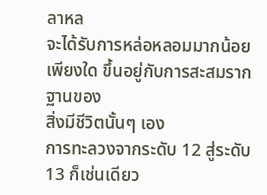ลาหล
จะได้รับการหล่อหลอมมากน้อยเพียงใด ขึ้นอยู่กับการสะสมรากฐานของ
สิ่งมีชีวิตนั้นๆ เอง
การทะลวงจากระดับ 12 สู่ระดับ 13 ก็เช่นเดียว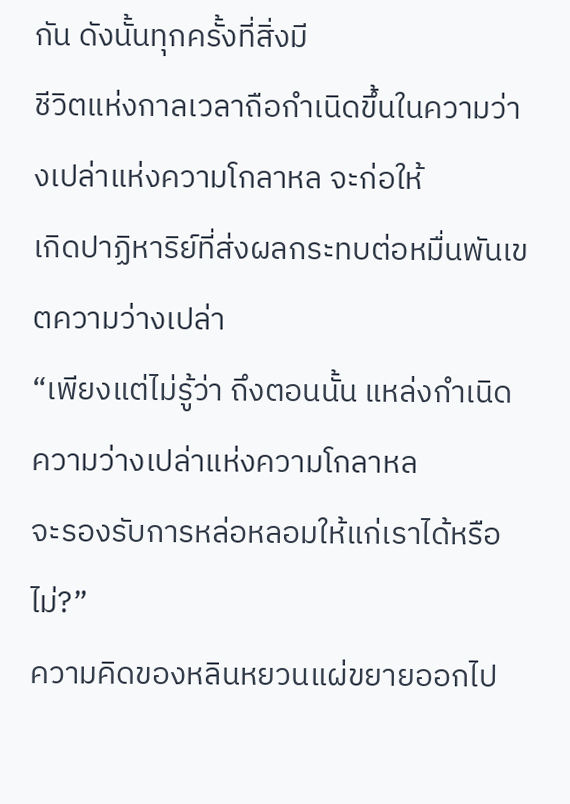กัน ดังนั้นทุกครั้งที่สิ่งมี
ชีวิตแห่งกาลเวลาถือกำเนิดขึ้นในความว่างเปล่าแห่งความโกลาหล จะก่อให้
เกิดปาฏิหาริย์ที่ส่งผลกระทบต่อหมื่นพันเขตความว่างเปล่า
“เพียงแต่ไม่รู้ว่า ถึงตอนนั้น แหล่งกำเนิดความว่างเปล่าแห่งความโกลาหล
จะรองรับการหล่อหลอมให้แก่เราได้หรือไม่?”
ความคิดของหลินหยวนแผ่ขยายออกไป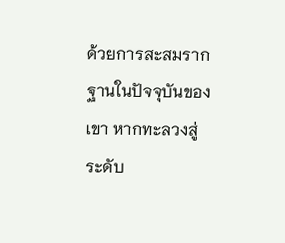ด้วยการสะสมรากฐานในปัจจุบันของเขา หากทะลวงสู่ระดับ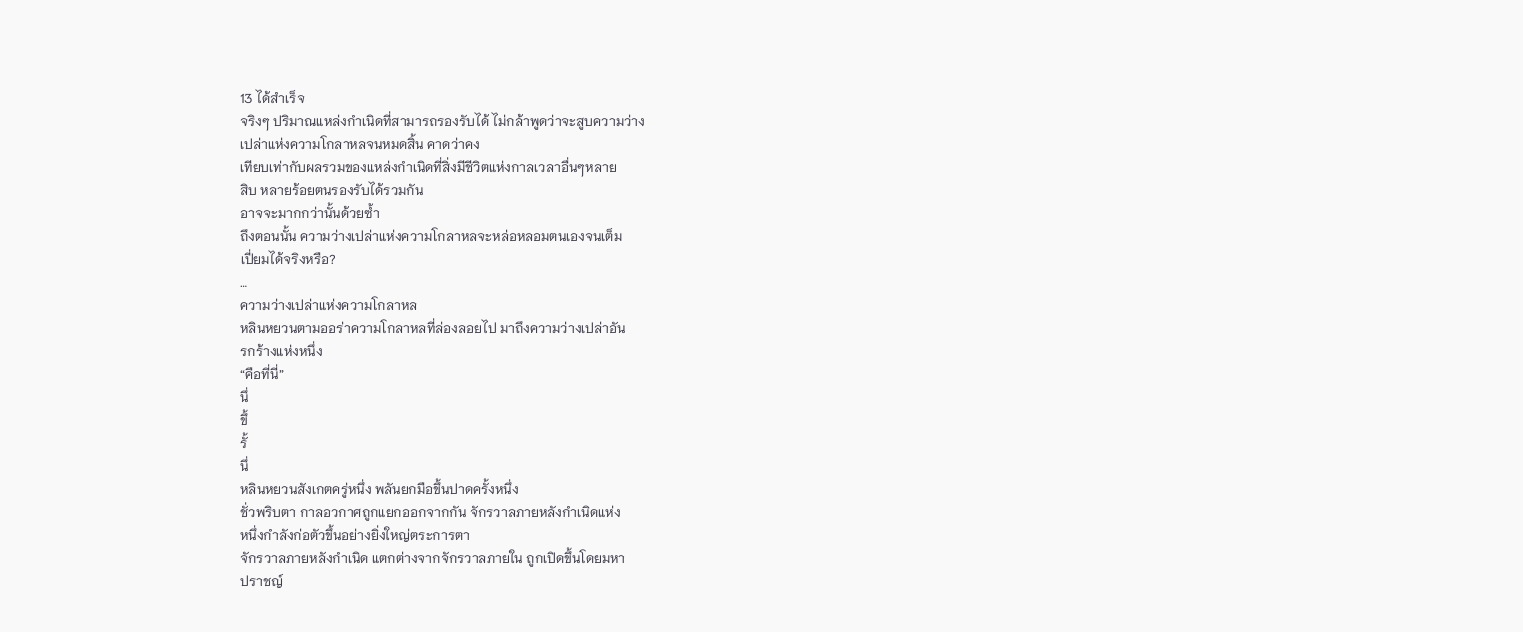13 ได้สำเร็จ
จริงๆ ปริมาณแหล่งกำเนิดที่สามารถรองรับได้ ไม่กล้าพูดว่าจะสูบความว่าง
เปล่าแห่งความโกลาหลจนหมดสิ้น คาดว่าคง
เทียบเท่ากับผลรวมของแหล่งกำเนิดที่สิ่งมีชีวิตแห่งกาลเวลาอื่นๆหลาย
สิบ หลายร้อยตนรองรับได้รวมกัน
อาจจะมากกว่านั้นด้วยซ้ำ
ถึงตอนนั้น ความว่างเปล่าแห่งความโกลาหลจะหล่อหลอมตนเองจนเต็ม
เปี่ยมได้จริงหรือ?
…
ความว่างเปล่าแห่งความโกลาหล
หลินหยวนตามออร่าความโกลาหลที่ล่องลอยไป มาถึงความว่างเปล่าอัน
รกร้างแห่งหนึ่ง
“คือที่นี่”
นึ่
ขึ้
รั้
นึ่
หลินหยวนสังเกตครู่หนึ่ง พลันยกมือขึ้นปาดครั้งหนึ่ง
ชั่วพริบตา กาลอวกาศถูกแยกออกจากกัน จักรวาลภายหลังกำเนิดแห่ง
หนึ่งกำลังก่อตัวขึ้นอย่างยิ่งใหญ่ตระการตา
จักรวาลภายหลังกำเนิด แตกต่างจากจักรวาลภายใน ถูกเปิดขึ้นโดยมหา
ปราชญ์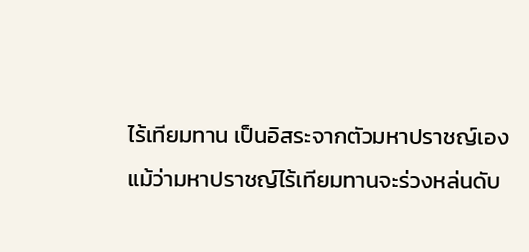ไร้เทียมทาน เป็นอิสระจากตัวมหาปราชญ์เอง
แม้ว่ามหาปราชญ์ไร้เทียมทานจะร่วงหล่นดับ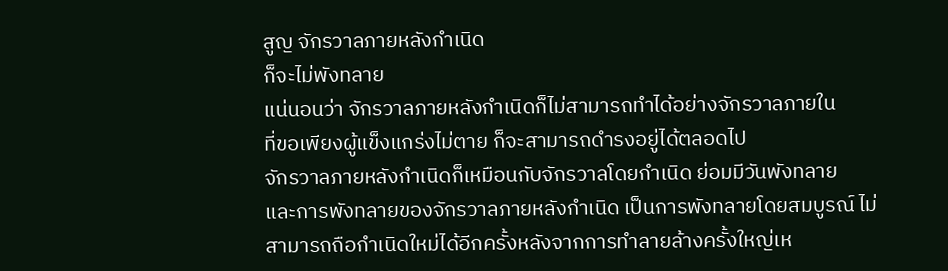สูญ จักรวาลภายหลังกำเนิด
ก็จะไม่พังทลาย
แน่นอนว่า จักรวาลภายหลังกำเนิดก็ไม่สามารถทำได้อย่างจักรวาลภายใน
ที่ขอเพียงผู้แข็งแกร่งไม่ตาย ก็จะสามารถดำรงอยู่ได้ตลอดไป
จักรวาลภายหลังกำเนิดก็เหมือนกับจักรวาลโดยกำเนิด ย่อมมีวันพังทลาย
และการพังทลายของจักรวาลภายหลังกำเนิด เป็นการพังทลายโดยสมบูรณ์ ไม่
สามารถถือกำเนิดใหม่ได้อีกครั้งหลังจากการทำลายล้างครั้งใหญ่เห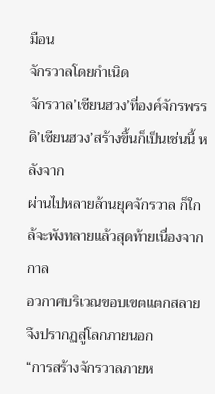มือน
จักรวาลโดยกำเนิด
จักรวาล’เซียนฮวง’ที่องค์จักรพรรดิ’เซียนฮวง’สร้างขึ้นก็เป็นเช่นนี้ หลังจาก
ผ่านไปหลายล้านยุคจักรวาล ก็ใกล้จะพังทลายแล้วสุดท้ายเนื่องจากกาล
อวกาศบริเวณขอบเขตแตกสลาย จึงปรากฏสู่โลกภายนอก
“การสร้างจักรวาลภายห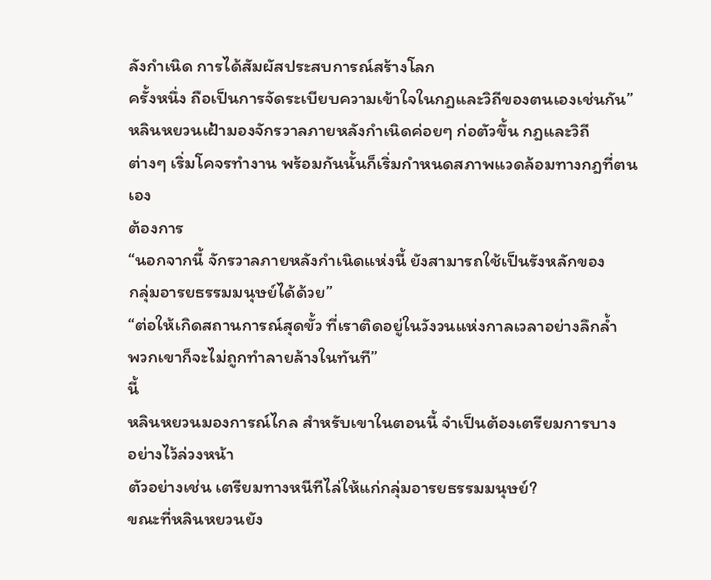ลังกำเนิด การได้สัมผัสประสบการณ์สร้างโลก
ครั้งหนึ่ง ถือเป็นการจัดระเบียบความเข้าใจในกฎและวิถีของตนเองเช่นกัน”
หลินหยวนเฝ้ามองจักรวาลภายหลังกำเนิดค่อยๆ ก่อตัวขึ้น กฎและวิถี
ต่างๆ เริ่มโคจรทำงาน พร้อมกันนั้นก็เริ่มกำหนดสภาพแวดล้อมทางกฎที่ตนเอง
ต้องการ
“นอกจากนี้ จักรวาลภายหลังกำเนิดแห่งนี้ ยังสามารถใช้เป็นรังหลักของ
กลุ่มอารยธรรมมนุษย์ได้ด้วย”
“ต่อให้เกิดสถานการณ์สุดขั้ว ที่เราติดอยู่ในวังวนแห่งกาลเวลาอย่างลึกล้ำ
พวกเขาก็จะไม่ถูกทำลายล้างในทันที”
นี้
หลินหยวนมองการณ์ไกล สำหรับเขาในตอนนี้ จำเป็นต้องเตรียมการบาง
อย่างไว้ล่วงหน้า
ตัวอย่างเช่น เตรียมทางหนีทีไล่ให้แก่กลุ่มอารยธรรมมนุษย์?
ขณะที่หลินหยวนยัง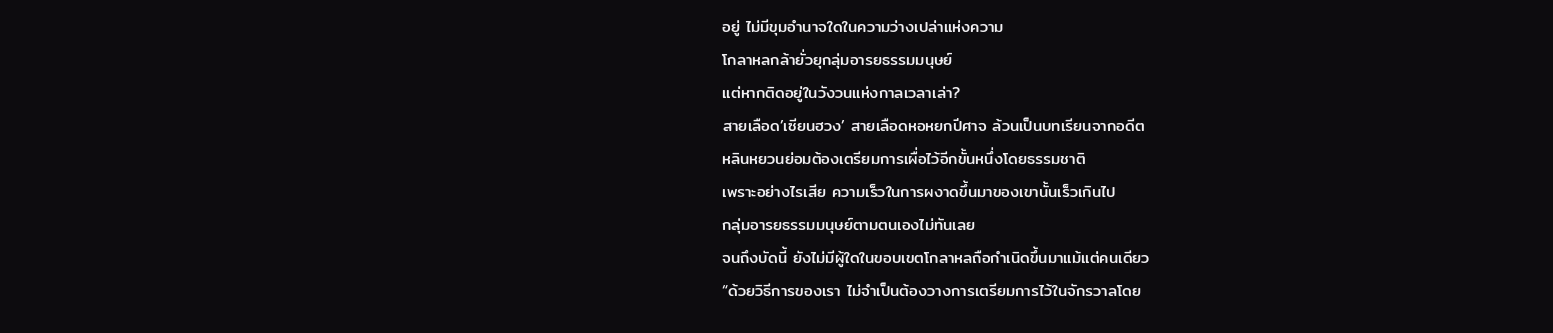อยู่ ไม่มีขุมอำนาจใดในความว่างเปล่าแห่งความ
โกลาหลกล้ายั่วยุกลุ่มอารยธรรมมนุษย์
แต่หากติดอยู่ในวังวนแห่งกาลเวลาเล่า?
สายเลือด’เซียนฮวง’ สายเลือดหอหยกปีศาจ ล้วนเป็นบทเรียนจากอดีต
หลินหยวนย่อมต้องเตรียมการเผื่อไว้อีกขั้นหนึ่งโดยธรรมชาติ
เพราะอย่างไรเสีย ความเร็วในการผงาดขึ้นมาของเขานั้นเร็วเกินไป
กลุ่มอารยธรรมมนุษย์ตามตนเองไม่ทันเลย
จนถึงบัดนี้ ยังไม่มีผู้ใดในขอบเขตโกลาหลถือกำเนิดขึ้นมาแม้แต่คนเดียว
“ด้วยวิธีการของเรา ไม่จำเป็นต้องวางการเตรียมการไว้ในจักรวาลโดย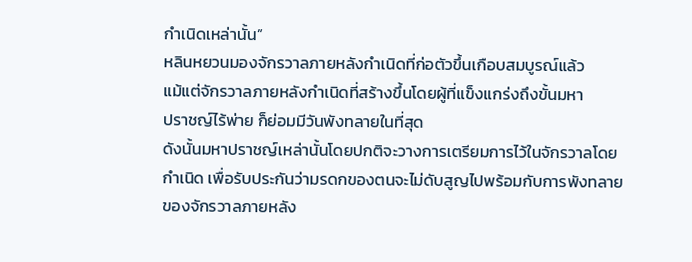กำเนิดเหล่านั้น”
หลินหยวนมองจักรวาลภายหลังกำเนิดที่ก่อตัวขึ้นเกือบสมบูรณ์แล้ว
แม้แต่จักรวาลภายหลังกำเนิดที่สร้างขึ้นโดยผู้ที่แข็งแกร่งถึงขั้นมหา
ปราชญ์ไร้พ่าย ก็ย่อมมีวันพังทลายในที่สุด
ดังนั้นมหาปราชญ์เหล่านั้นโดยปกติจะวางการเตรียมการไว้ในจักรวาลโดย
กำเนิด เพื่อรับประกันว่ามรดกของตนจะไม่ดับสูญไปพร้อมกับการพังทลาย
ของจักรวาลภายหลัง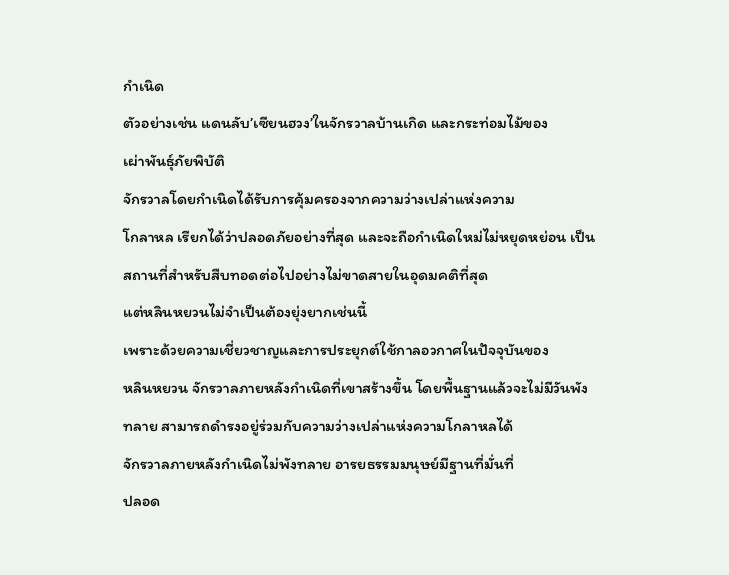กำเนิด
ตัวอย่างเช่น แดนลับ’เซียนฮวง’ในจักรวาลบ้านเกิด และกระท่อมไม้ของ
เผ่าพันธุ์ภัยพิบัติ
จักรวาลโดยกำเนิดได้รับการคุ้มครองจากความว่างเปล่าแห่งความ
โกลาหล เรียกได้ว่าปลอดภัยอย่างที่สุด และจะถือกำเนิดใหม่ไม่หยุดหย่อน เป็น
สถานที่สำหรับสืบทอดต่อไปอย่างไม่ขาดสายในอุดมคติที่สุด
แต่หลินหยวนไม่จำเป็นต้องยุ่งยากเช่นนี้
เพราะด้วยความเชี่ยวชาญและการประยุกต์ใช้กาลอวกาศในปัจจุบันของ
หลินหยวน จักรวาลภายหลังกำเนิดที่เขาสร้างขึ้น โดยพื้นฐานแล้วจะไม่มีวันพัง
ทลาย สามารถดำรงอยู่ร่วมกับความว่างเปล่าแห่งความโกลาหลได้
จักรวาลภายหลังกำเนิดไม่พังทลาย อารยธรรมมนุษย์มีฐานที่มั่นที่
ปลอด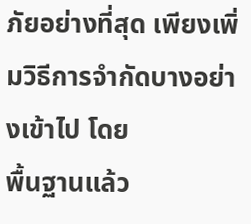ภัยอย่างที่สุด เพียงเพิ่มวิธีการจำกัดบางอย่างเข้าไป โดย
พื้นฐานแล้ว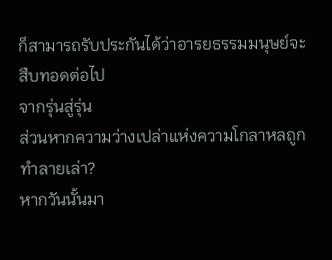ก็สามารถรับประกันได้ว่าอารยธรรมมนุษย์จะสืบทอดต่อไป
จากรุ่นสู่รุ่น
ส่วนหากความว่างเปล่าแห่งความโกลาหลถูกทำลายเล่า?
หากวันนั้นมา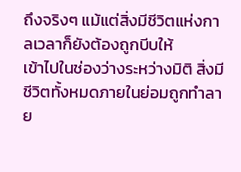ถึงจริงๆ แม้แต่สิ่งมีชีวิตแห่งกาลเวลาก็ยังต้องถูกบีบให้
เข้าไปในช่องว่างระหว่างมิติ สิ่งมีชีวิตทั้งหมดภายในย่อมถูกทำลาย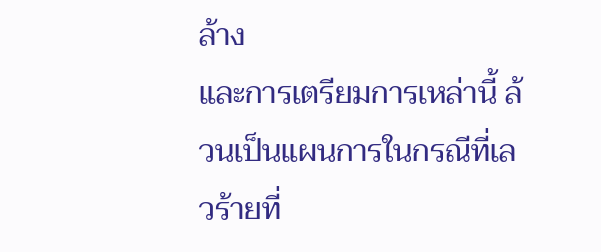ล้าง
และการเตรียมการเหล่านี้ ล้วนเป็นแผนการในกรณีที่เลวร้ายที่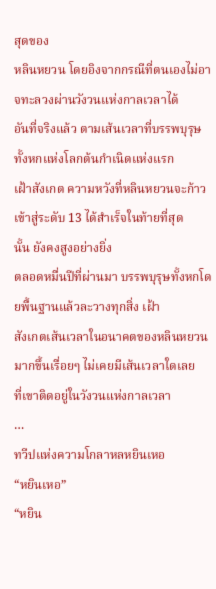สุดของ
หลินหยวน โดยอิงจากกรณีที่ตนเองไม่อาจทะลวงผ่านวังวนแห่งกาลเวลาได้
อันที่จริงแล้ว ตามเส้นเวลาที่บรรพบุรุษทั้งหกแห่งโลกต้นกำเนิดแห่งแรก
เฝ้าสังเกต ความหวังที่หลินหยวนจะก้าวเข้าสู่ระดับ 13 ได้สำเร็จในท้ายที่สุด
นั้น ยังคงสูงอย่างยิ่ง
ตลอดหมื่นปีที่ผ่านมา บรรพบุรุษทั้งหกโดยพื้นฐานแล้วละวางทุกสิ่ง เฝ้า
สังเกตเส้นเวลาในอนาคตของหลินหยวนมากขึ้นเรื่อยๆ ไม่เคยมีเส้นเวลาใดเลย
ที่เขาติดอยู่ในวังวนแห่งกาลเวลา
…
ทวีปแห่งความโกลาหลหยินเหอ
“หยินเหอ”
“หยิน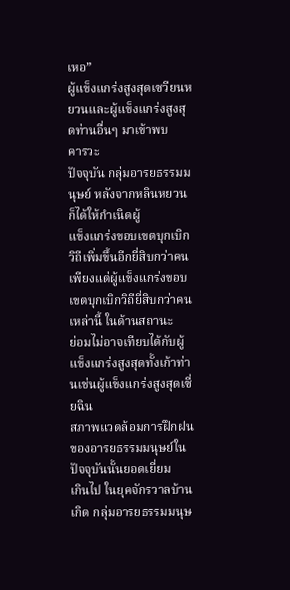เหอ”
ผู้แข็งแกร่งสูงสุดเซวียนหยวนและผู้แข็งแกร่งสูงสุดท่านอื่นๆ มาเข้าพบ
คารวะ
ปัจจุบัน กลุ่มอารยธรรมมนุษย์ หลังจากหลินหยวน ก็ได้ให้กำเนิดผู้
แข็งแกร่งขอบเขตบุกเบิกวิถีเพิ่มขึ้นอีกยี่สิบกว่าคน
เพียงแต่ผู้แข็งแกร่งขอบเขตบุกเบิกวิถียี่สิบกว่าคนเหล่านี้ ในด้านสถานะ
ย่อมไม่อาจเทียบได้กับผู้แข็งแกร่งสูงสุดทั้งเก้าท่านเช่นผู้แข็งแกร่งสูงสุดเซี่ยฉิน
สภาพแวดล้อมการฝึกฝนของอารยธรรมมนุษย์ในปัจจุบันนั้นยอดเยี่ยม
เกินไป ในยุคจักรวาลบ้านเกิด กลุ่มอารยธรรมมนุษ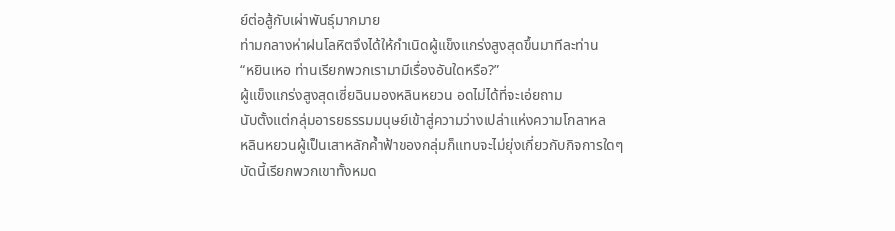ย์ต่อสู้กับเผ่าพันธุ์มากมาย
ท่ามกลางห่าฝนโลหิตจึงได้ให้กำเนิดผู้แข็งแกร่งสูงสุดขึ้นมาทีละท่าน
“หยินเหอ ท่านเรียกพวกเรามามีเรื่องอันใดหรือ?”
ผู้แข็งแกร่งสูงสุดเซี่ยฉินมองหลินหยวน อดไม่ได้ที่จะเอ่ยถาม
นับตั้งแต่กลุ่มอารยธรรมมนุษย์เข้าสู่ความว่างเปล่าแห่งความโกลาหล
หลินหยวนผู้เป็นเสาหลักค้ำฟ้าของกลุ่มก็แทบจะไม่ยุ่งเกี่ยวกับกิจการใดๆ
บัดนี้เรียกพวกเขาทั้งหมด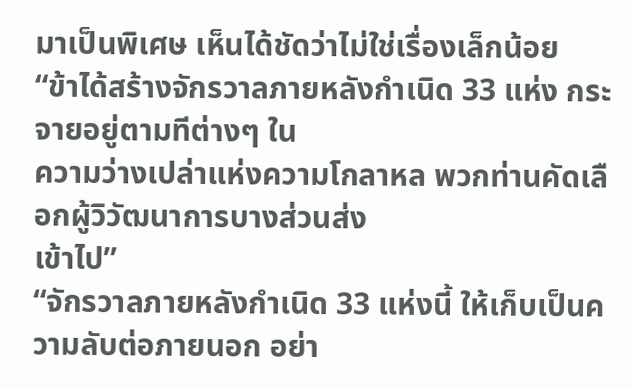มาเป็นพิเศษ เห็นได้ชัดว่าไม่ใช่เรื่องเล็กน้อย
“ข้าได้สร้างจักรวาลภายหลังกำเนิด 33 แห่ง กระจายอยู่ตามทีต่างๆ ใน
ความว่างเปล่าแห่งความโกลาหล พวกท่านคัดเลือกผู้วิวัฒนาการบางส่วนส่ง
เข้าไป”
“จักรวาลภายหลังกำเนิด 33 แห่งนี้ ให้เก็บเป็นความลับต่อภายนอก อย่า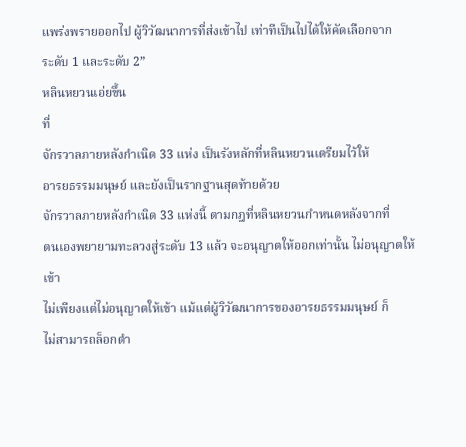แพร่งพรายออกไป ผู้วิวัฒนาการที่ส่งเข้าไป เท่าทีเป็นไปได้ให้คัดเลือกจาก
ระดับ 1 และระดับ 2”
หลินหยวนเอ่ยขึ้น
ที่
จักรวาลภายหลังกำเนิด 33 แห่ง เป็นรังหลักที่หลินหยวนเตรียมไว้ให้
อารยธรรมมนุษย์ และยังเป็นรากฐานสุดท้ายด้วย
จักรวาลภายหลังกำเนิด 33 แห่งนี้ ตามกฎที่หลินหยวนกำหนดหลังจากที่
ตนเองพยายามทะลวงสู่ระดับ 13 แล้ว จะอนุญาตให้ออกเท่านั้น ไม่อนุญาตให้
เข้า
ไม่เพียงแต่ไม่อนุญาตให้เข้า แม้แต่ผู้วิวัฒนาการของอารยธรรมมนุษย์ ก็
ไม่สามารถล็อกตำ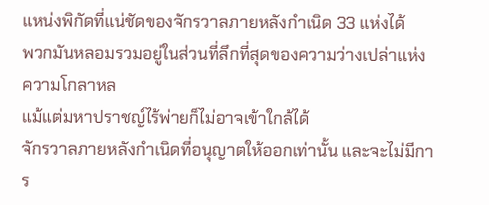แหน่งพิกัดที่แน่ชัดของจักรวาลภายหลังกำเนิด 33 แห่งได้
พวกมันหลอมรวมอยู่ในส่วนที่ลึกที่สุดของความว่างเปล่าแห่งความโกลาหล
แม้แต่มหาปราชญ์ไร้พ่ายก็ไม่อาจเข้าใกล้ได้
จักรวาลภายหลังกำเนิดที่อนุญาตให้ออกเท่านั้น และจะไม่มีการ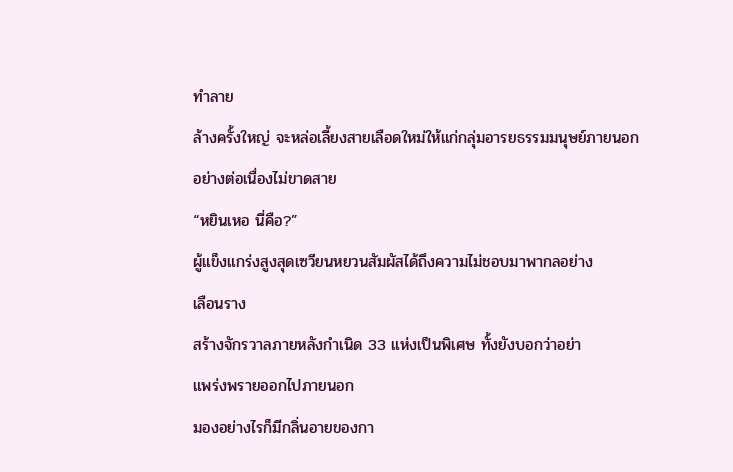ทำลาย
ล้างครั้งใหญ่ จะหล่อเลี้ยงสายเลือดใหม่ให้แก่กลุ่มอารยธรรมมนุษย์ภายนอก
อย่างต่อเนื่องไม่ขาดสาย
“หยินเหอ นี่คือ?”
ผู้แข็งแกร่งสูงสุดเซวียนหยวนสัมผัสได้ถึงความไม่ชอบมาพากลอย่าง
เลือนราง
สร้างจักรวาลภายหลังกำเนิด 33 แห่งเป็นพิเศษ ทั้งยังบอกว่าอย่า
แพร่งพรายออกไปภายนอก
มองอย่างไรก็มีกลิ่นอายของกา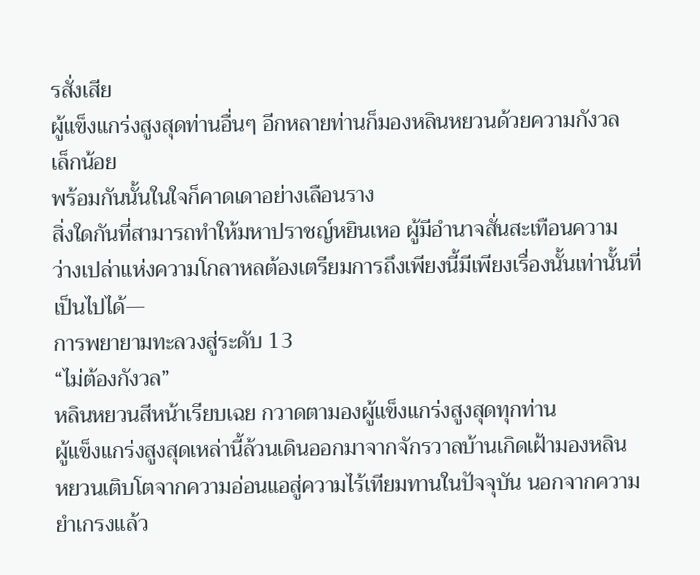รสั่งเสีย
ผู้แข็งแกร่งสูงสุดท่านอื่นๆ อีกหลายท่านก็มองหลินหยวนด้วยความกังวล
เล็กน้อย
พร้อมกันนั้นในใจก็คาดเดาอย่างเลือนราง
สิ่งใดกันที่สามารถทำให้มหาปราชญ์หยินเหอ ผู้มีอำนาจสั่นสะเทือนความ
ว่างเปล่าแห่งความโกลาหลต้องเตรียมการถึงเพียงนี้มีเพียงเรื่องนั้นเท่านั้นที่
เป็นไปได้—
การพยายามทะลวงสู่ระดับ 13
“ไม่ต้องกังวล”
หลินหยวนสีหน้าเรียบเฉย กวาดตามองผู้แข็งแกร่งสูงสุดทุกท่าน
ผู้แข็งแกร่งสูงสุดเหล่านี้ล้วนเดินออกมาจากจักรวาลบ้านเกิดเฝ้ามองหลิน
หยวนเติบโตจากความอ่อนแอสู่ความไร้เทียมทานในปัจจุบัน นอกจากความ
ยำเกรงแล้ว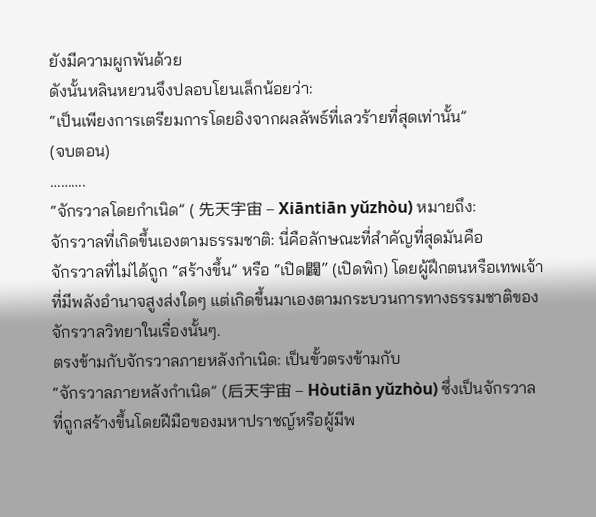ยังมีความผูกพันด้วย
ดังนั้นหลินหยวนจึงปลอบโยนเล็กน้อยว่า:
“เป็นเพียงการเตรียมการโดยอิงจากผลลัพธ์ที่เลวร้ายที่สุดเท่านั้น”
(จบตอน)
……….
“จักรวาลโดยกำเนิด” ( 先天宇宙 – Xiāntiān yǔzhòu) หมายถึง:
จักรวาลที่เกิดขึ้นเองตามธรรมชาติ: นี่คือลักษณะที่สำคัญที่สุดมันคือ
จักรวาลที่ไม่ได้ถูก “สร้างขึ้น” หรือ “เปิด闢” (เปิดพิก) โดยผู้ฝึกตนหรือเทพเจ้า
ที่มีพลังอำนาจสูงส่งใดๆ แต่เกิดขึ้นมาเองตามกระบวนการทางธรรมชาติของ
จักรวาลวิทยาในเรื่องนั้นๆ.
ตรงข้ามกับจักรวาลภายหลังกำเนิด: เป็นขั้วตรงข้ามกับ
“จักรวาลภายหลังกำเนิด” (后天宇宙 – Hòutiān yǔzhòu) ซึ่งเป็นจักรวาล
ที่ถูกสร้างขึ้นโดยฝีมือของมหาปราชญ์หรือผู้มีพ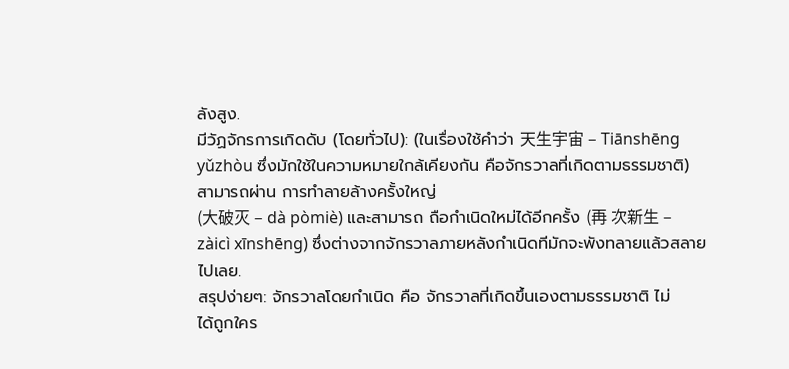ลังสูง.
มีวัฏจักรการเกิดดับ (โดยทั่วไป): (ในเรื่องใช้คำว่า 天生宇宙 – Tiānshēng
yǔzhòu ซึ่งมักใช้ในความหมายใกล้เคียงกัน คือจักรวาลที่เกิดตามธรรมชาติ)
สามารถผ่าน การทำลายล้างครั้งใหญ่
(大破灭 – dà pòmiè) และสามารถ ถือกำเนิดใหม่ได้อีกครั้ง (再 次新生 –
zàicì xīnshēng) ซึ่งต่างจากจักรวาลภายหลังกำเนิดทีมักจะพังทลายแล้วสลาย
ไปเลย.
สรุปง่ายๆ: จักรวาลโดยกำเนิด คือ จักรวาลที่เกิดขึ้นเองตามธรรมชาติ ไม่
ได้ถูกใคร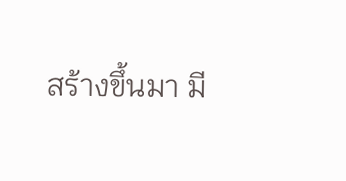สร้างขึ้นมา มี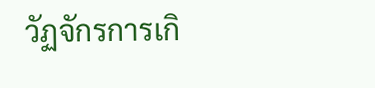วัฏจักรการเกิ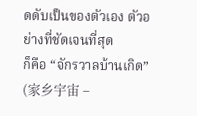ดดับเป็นของตัวเอง ตัวอย่างที่ชัดเจนที่สุด
ก็คือ “จักรวาลบ้านเกิด” (家乡宇宙 –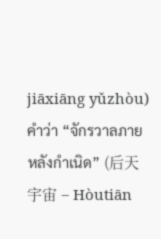jiāxiāng yǔzhòu)
คำว่า “จักรวาลภายหลังกำเนิด” (后天宇宙 – Hòutiān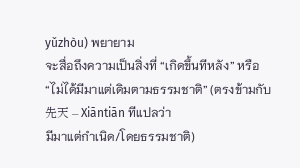yǔzhòu) พยายาม
จะสื่อถึงความเป็นสิ่งที่ “เกิดขึ้นทีหลัง” หรือ
“ไม่ได้มีมาแต่เดิมตามธรรมชาติ” (ตรงข้ามกับ 先天 – Xiāntiān ทีแปลว่า
มีมาแต่กำเนิด/โดยธรรมชาติ)